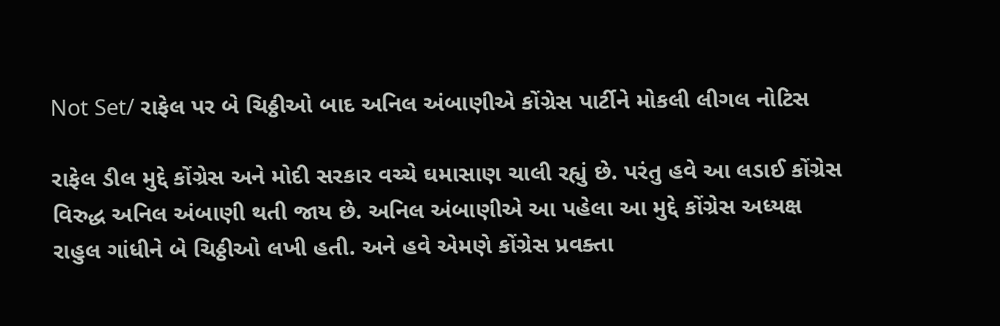Not Set/ રાફેલ પર બે ચિઠ્ઠીઓ બાદ અનિલ અંબાણીએ કોંગ્રેસ પાર્ટીને મોકલી લીગલ નોટિસ

રાફેલ ડીલ મુદ્દે કોંગ્રેસ અને મોદી સરકાર વચ્ચે ઘમાસાણ ચાલી રહ્યું છે. પરંતુ હવે આ લડાઈ કોંગ્રેસ વિરુદ્ધ અનિલ અંબાણી થતી જાય છે. અનિલ અંબાણીએ આ પહેલા આ મુદ્દે કોંગ્રેસ અધ્યક્ષ રાહુલ ગાંધીને બે ચિઠ્ઠીઓ લખી હતી. અને હવે એમણે કોંગ્રેસ પ્રવક્તા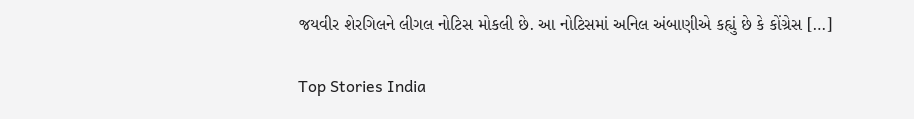જયવીર શેરગિલને લીગલ નોટિસ મોકલી છે. આ નોટિસમાં અનિલ અંબાણીએ કહ્યું છે કે કોંગ્રેસ […]

Top Stories India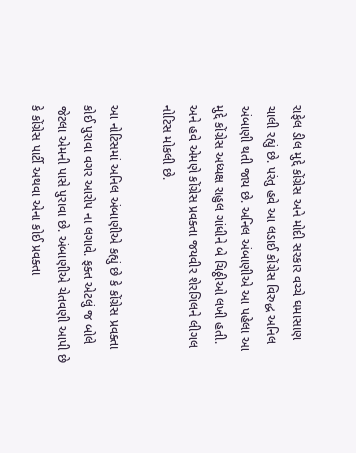રાફેલ ડીલ મુદ્દે કોંગ્રેસ અને મોદી સરકાર વચ્ચે ઘમાસાણ ચાલી રહ્યું છે. પરંતુ હવે આ લડાઈ કોંગ્રેસ વિરુદ્ધ અનિલ અંબાણી થતી જાય છે. અનિલ અંબાણીએ આ પહેલા આ મુદ્દે કોંગ્રેસ અધ્યક્ષ રાહુલ ગાંધીને બે ચિઠ્ઠીઓ લખી હતી. અને હવે એમણે કોંગ્રેસ પ્રવક્તા જયવીર શેરગિલને લીગલ નોટિસ મોકલી છે.

આ નોટિસમાં અનિલ અંબાણીએ કહ્યું છે કે કોંગ્રેસ પ્રવક્તા કોઈ પુરાવા વગર આરોપ ના લગાવે. ફક્ત એટલું જ બોલે જેટલા એમની પાસે પુરાવા છે. અંબાણીએ ચેતવણી આપી છે કે કોંગ્રેસ પાર્ટી અથવા એના કોઈ પ્રવક્તા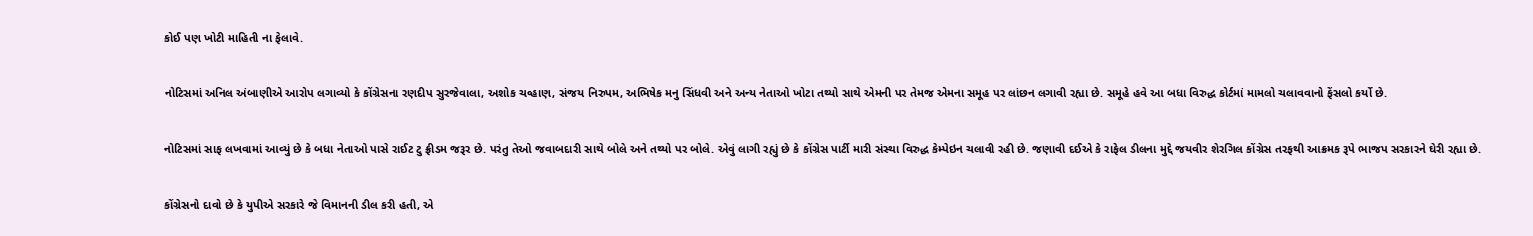કોઈ પણ ખોટી માહિતી ના ફેલાવે.

નોટિસમાં અનિલ અંબાણીએ આરોપ લગાવ્યો કે કોંગ્રેસના રણદીપ સુરજેવાલા, અશોક ચવ્હાણ, સંજય નિરુપમ, અભિષેક મનુ સિંધવી અને અન્ય નેતાઓ ખોટા તથ્યો સાથે એમની પર તેમજ એમના સમૂહ પર લાંછન લગાવી રહ્યા છે. સમૂહે હવે આ બધા વિરુદ્ધ કોર્ટમાં મામલો ચલાવવાનો ફેંસલો કર્યો છે.

નોટિસમાં સાફ લખવામાં આવ્યું છે કે બધા નેતાઓ પાસે રાઈટ ટુ ફ્રીડમ જરૂર છે. પરંતુ તેઓ જવાબદારી સાથે બોલે અને તથ્યો પર બોલે. એવું લાગી રહ્યું છે કે કોંગ્રેસ પાર્ટી મારી સંસ્થા વિરુદ્ધ કેમ્પેઇન ચલાવી રહી છે. જણાવી દઈએ કે રાફેલ ડીલના મુદ્દે જયવીર શેરગિલ કોંગ્રેસ તરફથી આક્રમક રૂપે ભાજપ સરકારને ઘેરી રહ્યા છે.

કોંગ્રેસનો દાવો છે કે યુપીએ સરકારે જે વિમાનની ડીલ કરી હતી, એ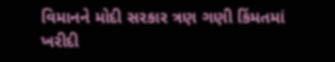વિમાનને મોદી સરકાર ત્રણ ગણી કિંમતમાં ખરીદી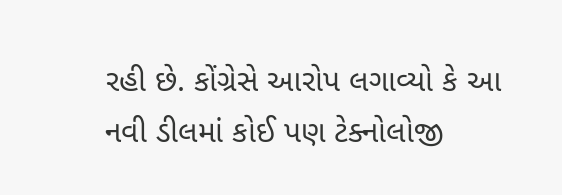રહી છે. કોંગ્રેસે આરોપ લગાવ્યો કે આ નવી ડીલમાં કોઈ પણ ટેક્નોલોજી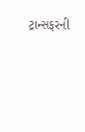ટ્રાન્સફરની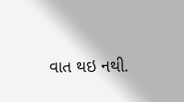વાત થઇ નથી.